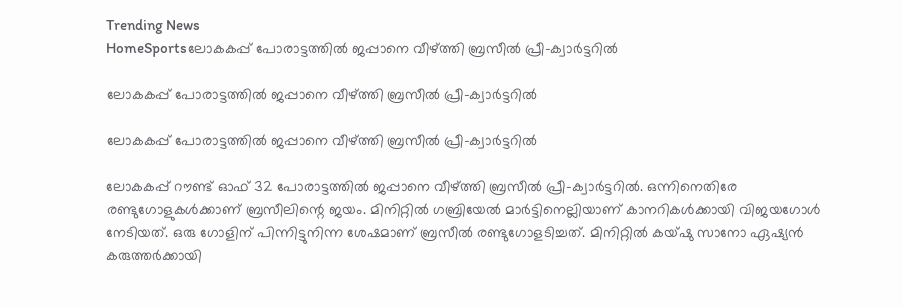Trending News
HomeSportsലോകകപ്പ് പോരാട്ടത്തിൽ ജപ്പാനെ വീഴ്ത്തി ബ്രസീൽ പ്രീ-ക്വാർട്ടറിൽ

ലോകകപ്പ് പോരാട്ടത്തിൽ ജപ്പാനെ വീഴ്ത്തി ബ്രസീൽ പ്രീ-ക്വാർട്ടറിൽ

ലോകകപ്പ് പോരാട്ടത്തിൽ ജപ്പാനെ വീഴ്ത്തി ബ്രസീൽ പ്രീ-ക്വാർട്ടറിൽ

ലോകകപ്പ് റൗണ്ട് ഓഫ് 32 പോരാട്ടത്തിൽ ജപ്പാനെ വീഴ്ത്തി ബ്രസീൽ പ്രീ-ക്വാർട്ടറിൽ. ഒന്നിനെതിരേ രണ്ടുഗോളുകൾക്കാണ് ബ്രസീലിന്റെ ജയം. മിനിറ്റിൽ ഗബ്രിയേൽ മാർട്ടിനെല്ലിയാണ് കാനറികൾക്കായി വിജയഗോൾ നേടിയത്. ഒരു ഗോളിന് പിന്നിട്ടുനിന്ന ശേഷമാണ് ബ്രസീൽ രണ്ടുഗോളടിച്ചത്. മിനിറ്റിൽ കയ്ഷു സാനോ ഏഷ്യൻ കരുത്തർക്കായി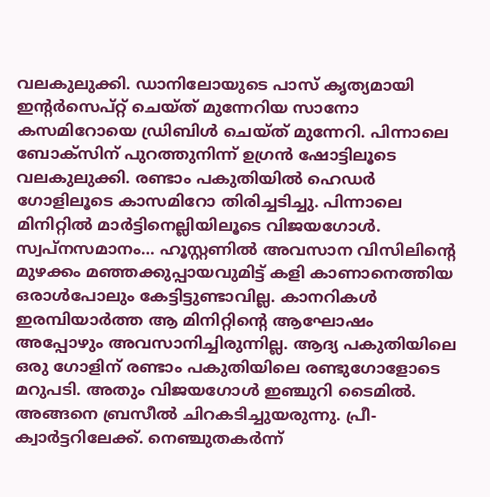വലകുലുക്കി. ഡാനിലോയുടെ പാസ് കൃത്യമായി ഇന്റർസെപ്റ്റ് ചെയ്ത് മുന്നേറിയ സാനോ കസമിറോയെ ഡ്രിബിൾ ചെയ്ത് മുന്നേറി. പിന്നാലെ ബോക്‌സിന് പുറത്തുനിന്ന് ഉഗ്രൻ ഷോട്ടിലൂടെ വലകുലുക്കി. രണ്ടാം പകുതിയിൽ ഹെഡർ ഗോളിലൂടെ കാസമിറോ തിരിച്ചടിച്ചു. പിന്നാലെ മിനിറ്റിൽ മാർട്ടിനെല്ലിയിലൂടെ വിജയഗോൾ.
സ്വപ്‌നസമാനം… ഹൂസ്റ്റണിൽ അവസാന വിസിലിന്റെ മുഴക്കം മഞ്ഞക്കുപ്പായവുമിട്ട് കളി കാണാനെത്തിയ ഒരാൾപോലും കേട്ടിട്ടുണ്ടാവില്ല. കാനറികൾ ഇരമ്പിയാർത്ത ആ മിനിറ്റിന്റെ ആഘോഷം അപ്പോഴും അവസാനിച്ചിരുന്നില്ല. ആദ്യ പകുതിയിലെ ഒരു ഗോളിന് രണ്ടാം പകുതിയിലെ രണ്ടുഗോളോടെ മറുപടി. അതും വിജയഗോൾ ഇഞ്ചുറി ടൈമിൽ. അങ്ങനെ ബ്രസീൽ ചിറകടിച്ചുയരുന്നു. പ്രീ-ക്വാർട്ടറിലേക്ക്. നെഞ്ചുതകർന്ന്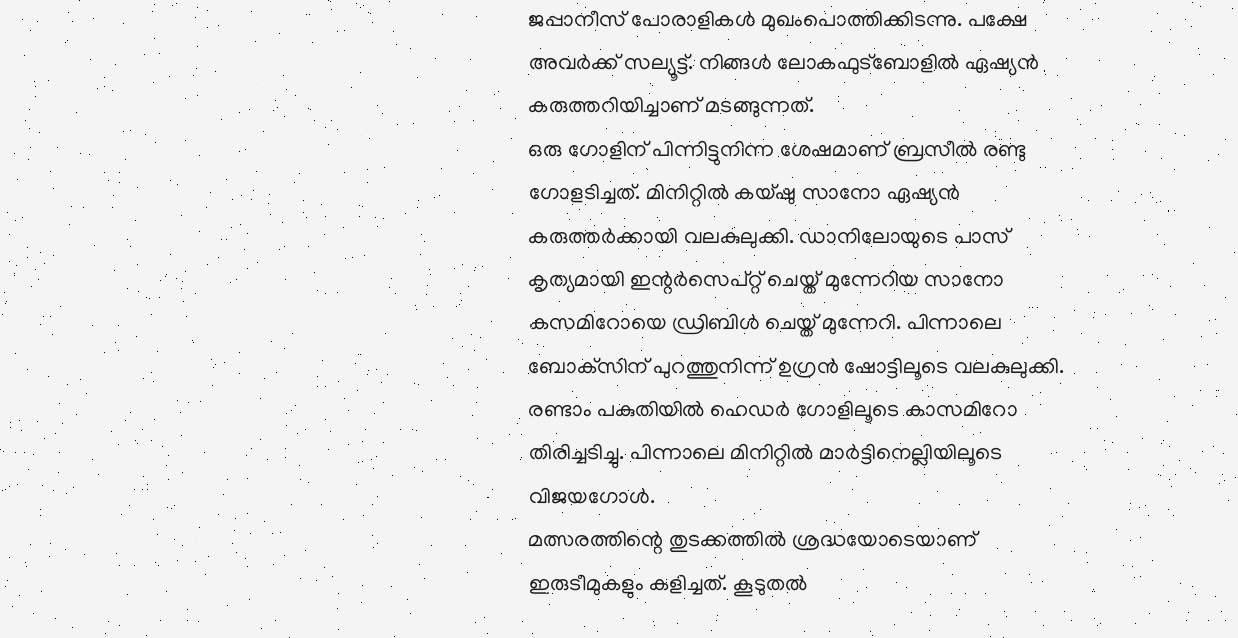ജപ്പാനീസ് പോരാളികൾ മുഖംപൊത്തിക്കിടന്നു. പക്ഷേ അവർക്ക് സല്യൂട്ട്. നിങ്ങൾ ലോകഫുട്‌ബോളിൽ ഏഷ്യൻ കരുത്തറിയിച്ചാണ് മടങ്ങുന്നത്.
ഒരു ഗോളിന് പിന്നിട്ടുനിന്ന ശേഷമാണ് ബ്രസീൽ രണ്ടു ഗോളടിച്ചത്. മിനിറ്റിൽ കയ്ഷു സാനോ ഏഷ്യൻ കരുത്തർക്കായി വലകുലുക്കി. ഡാനിലോയുടെ പാസ് കൃത്യമായി ഇന്റർസെപ്റ്റ് ചെയ്ത് മുന്നേറിയ സാനോ കസമിറോയെ ഡ്രിബിൾ ചെയ്ത് മുന്നേറി. പിന്നാലെ ബോക്‌സിന് പുറത്തുനിന്ന് ഉഗ്രൻ ഷോട്ടിലൂടെ വലകുലുക്കി. രണ്ടാം പകുതിയിൽ ഹെഡർ ഗോളിലൂടെ കാസമിറോ തിരിച്ചടിച്ചു. പിന്നാലെ മിനിറ്റിൽ മാർട്ടിനെല്ലിയിലൂടെ വിജയഗോൾ.
മത്സരത്തിന്റെ തുടക്കത്തിൽ ശ്രദ്ധയോടെയാണ് ഇരുടീമുകളും കളിച്ചത്. കൂടുതൽ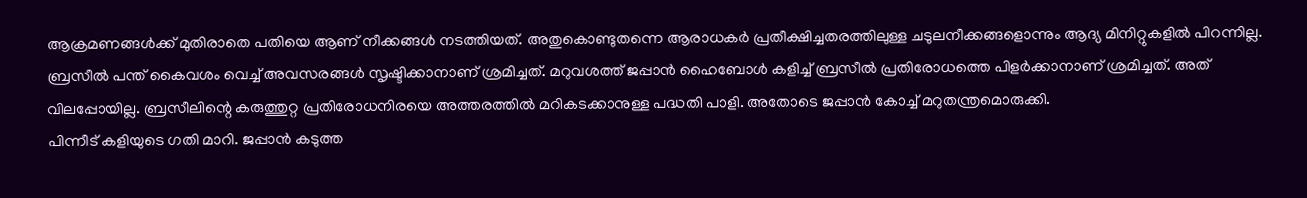ആക്രമണങ്ങൾക്ക് മുതിരാതെ പതിയെ ആണ് നീക്കങ്ങൾ നടത്തിയത്. അതുകൊണ്ടുതന്നെ ആരാധകർ പ്രതീക്ഷിച്ചതരത്തിലുള്ള ചടുലനീക്കങ്ങളൊന്നും ആദ്യ മിനിറ്റുകളിൽ പിറന്നില്ല. ബ്രസീൽ പന്ത് കൈവശം വെച്ച് അവസരങ്ങൾ സൃഷ്ടിക്കാനാണ് ശ്രമിച്ചത്. മറുവശത്ത് ജപ്പാൻ ഹൈബോൾ കളിച്ച് ബ്രസീൽ പ്രതിരോധത്തെ പിളർക്കാനാണ് ശ്രമിച്ചത്. അത് വിലപ്പോയില്ല. ബ്രസീലിന്റെ കരുത്തുറ്റ പ്രതിരോധനിരയെ അത്തരത്തിൽ മറികടക്കാനുള്ള പദ്ധതി പാളി. അതോടെ ജപ്പാൻ കോച്ച് മറുതന്ത്രമൊരുക്കി.
പിന്നീട് കളിയുടെ ഗതി മാറി. ജപ്പാൻ കടുത്ത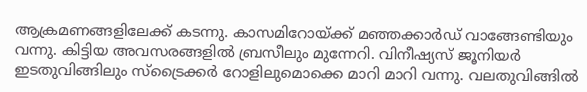ആക്രമണങ്ങളിലേക്ക് കടന്നു. കാസമിറോയ്ക്ക് മഞ്ഞക്കാർഡ് വാങ്ങേണ്ടിയും വന്നു. കിട്ടിയ അവസരങ്ങളിൽ ബ്രസീലും മുന്നേറി. വിനീഷ്യസ് ജൂനിയർ ഇടതുവിങ്ങിലും സ്‌ട്രൈക്കർ റോളിലുമൊക്കെ മാറി മാറി വന്നു. വലതുവിങ്ങിൽ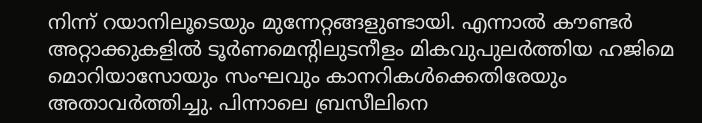നിന്ന് റയാനിലൂടെയും മുന്നേറ്റങ്ങളുണ്ടായി. എന്നാൽ കൗണ്ടർ അറ്റാക്കുകളിൽ ടൂർണമെന്റിലുടനീളം മികവുപുലർത്തിയ ഹജിമെ മൊറിയാസോയും സംഘവും കാനറികൾക്കെതിരേയും അതാവർത്തിച്ചു. പിന്നാലെ ബ്രസീലിനെ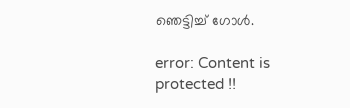ഞെട്ടിച്ച് ഗോൾ.

error: Content is protected !!